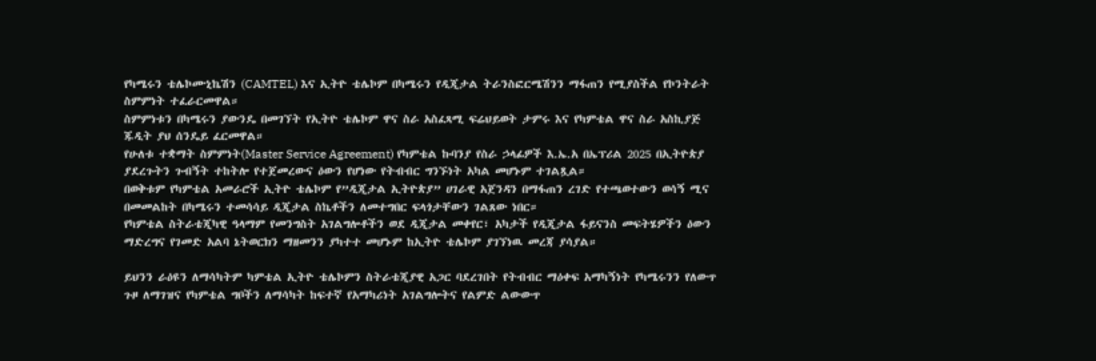የካሜሩን ቴሌኮሙኒኬሽን (CAMTEL) እና ኢትዮ ቴሌኮም በካሜሩን የዲጂታል ትራንስፎርሜሽንን ማፋጠን የሚያስችል የኮንትራት ስምምነት ተፈራርመዋል።
ስምምነቱን በካሜሩን ያውንዴ በመገኘት የኢትዮ ቴሌኮም ዋና ስራ አስፈጻሚ ፍሬህይወት ታምሩ እና የካምቴል ዋና ስራ አስኪያጅ ጁዲት ያህ ሰንዴይ ፈርመዋል።
የሁለቱ ተቋማት ስምምነት(Master Service Agreement) የካምቴል ኩባንያ የስራ ኃላፊዎች እ.ኤ.አ በኤፕሪል 2025 በኢትዮጵያ ያደረጉትን ጉብኝት ተከትሎ የተጀመረውና ዕውን የሆነው የትብብር ግንኙነት አካል መሆኑም ተገልጿል።
በወቅቱም የካምቴል አመራሮች ኢትዮ ቴሌኮም የ”ዲጂታል ኢትዮጵያ” ሀገራዊ አጀንዳን በማፋጠን ረገድ የተጫወተውን ወሳኝ ሚና በመመልከት በካሜሩን ተመሳሳይ ዲጂታል ስኬቶችን ለመተግበር ፍላጎታቸውን ገልጸው ነበር።
የካምቴል ስትራቴጂካዊ ዓላማም የመንግስት አገልግሎቶችን ወደ ዲጂታል መቀየር፣ አካታች የዲጂታል ፋይናንስ መፍትሄዎችን ዕውን ማድረግና የገመድ አልባ ኔትወርክን ማዘመንን ያካተተ መሆኑም ከኢትዮ ቴሌኮም ያገኘነዉ መረጃ ያሳያል።

ይህንን ራዕዩን ለማሳካትም ካምቴል ኢትዮ ቴሌኮምን ስትራቴጂያዊ አጋር ባደረገበት የትብብር ማዕቀፍ አማካኝነት የካሜሩንን የለውጥ ጉዞ ለማገዝና የካምቴል ግቦችን ለማሳካት ከፍተኛ የአማካሪነት አገልግሎትና የልምድ ልውውጥ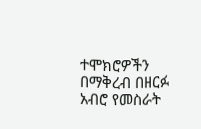ተሞክሮዎችን በማቅረብ በዘርፉ አብሮ የመስራት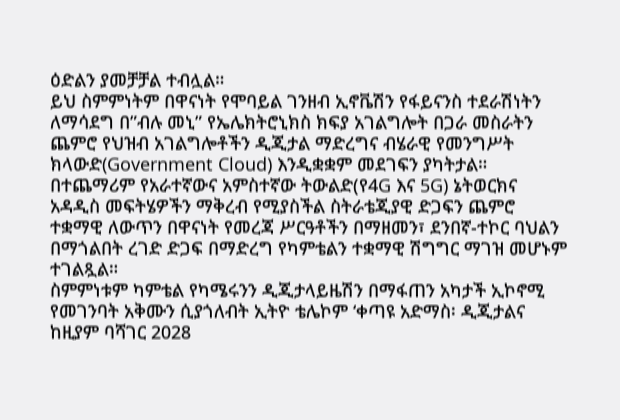ዕድልን ያመቻቻል ተብሏል።
ይህ ስምምነትም በዋናነት የሞባይል ገንዘብ ኢኖቬሽን የፋይናንስ ተደራሽነትን ለማሳደግ በ”ብሉ መኒ” የኤሌክትሮኒክስ ክፍያ አገልግሎት በጋራ መስራትን ጨምሮ የህዝብ አገልግሎቶችን ዲጂታል ማድረግና ብሄራዊ የመንግሥት ክላውድ(Government Cloud) እንዲቋቋም መደገፍን ያካትታል።
በተጨማሪም የአራተኛውና አምስተኛው ትውልድ(የ4G እና 5G) ኔትወርክና አዳዲስ መፍትሄዎችን ማቅረብ የሚያስችል ስትራቴጂያዊ ድጋፍን ጨምሮ ተቋማዊ ለውጥን በዋናነት የመረጃ ሥርዓቶችን በማዘመን፣ ደንበኛ-ተኮር ባህልን በማጎልበት ረገድ ድጋፍ በማድረግ የካምቴልን ተቋማዊ ሽግግር ማገዝ መሆኑም ተገልጿል።
ስምምነቱም ካምቴል የካሜሩንን ዲጂታላይዜሽን በማፋጠን አካታች ኢኮኖሚ የመገንባት አቅሙን ሲያጎለብት ኢትዮ ቴሌኮም ‘ቀጣዩ አድማስ፡ ዲጂታልና ከዚያም ባሻገር 2028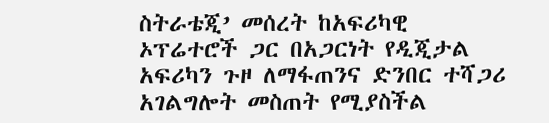ስትራቴጂ’ መሰረት ከአፍሪካዊ ኦፕሬተሮች ጋር በአጋርነት የዲጂታል አፍሪካን ጉዞ ለማፋጠንና ድንበር ተሻጋሪ አገልግሎት መስጠት የሚያስችል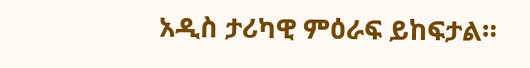አዲስ ታሪካዊ ምዕራፍ ይከፍታል።